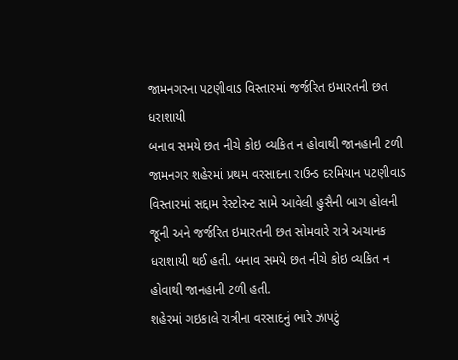જામનગરના પટણીવાડ વિસ્તારમાં જર્જરિત ઇમારતની છત ધરાશાયી
બનાવ સમયે છત નીચે કોઇ વ્યકિત ન હોવાથી જાનહાની ટળી
જામનગર શહેરમાં પ્રથમ વરસાદના રાઉન્ડ દરમિયાન પટણીવાડ વિસ્તારમાં સદ્દામ રેસ્ટોરન્ટ સામે આવેલી હુસૈની બાગ હોલની જૂની અને જર્જરિત ઇમારતની છત સોમવારે રાત્રે અચાનક ધરાશાયી થઈ હતી. બનાવ સમયે છત નીચે કોઇ વ્યકિત ન હોવાથી જાનહાની ટળી હતી.
શહેરમાં ગઇકાલે રાત્રીના વરસાદનું ભારે ઝાપટું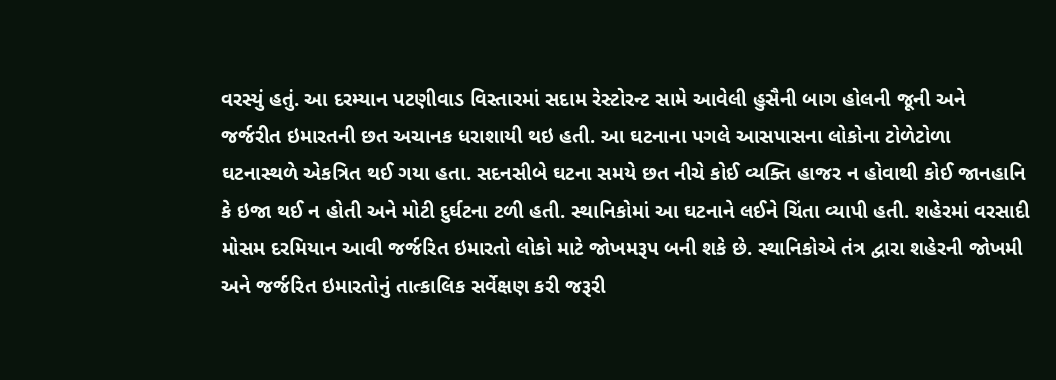વરસ્યું હતું. આ દરમ્યાન પટણીવાડ વિસ્તારમાં સદામ રેસ્ટોરન્ટ સામે આવેલી હુસૈની બાગ હોલની જૂની અને જર્જરીત ઇમારતની છત અચાનક ધરાશાયી થઇ હતી. આ ઘટનાના પગલે આસપાસના લોકોના ટોળેટોળા ઘટનાસ્થળે એકત્રિત થઈ ગયા હતા. સદનસીબે ઘટના સમયે છત નીચે કોઈ વ્યક્તિ હાજર ન હોવાથી કોઈ જાનહાનિ કે ઇજા થઈ ન હોતી અને મોટી દુર્ઘટના ટળી હતી. સ્થાનિકોમાં આ ઘટનાને લઈને ચિંતા વ્યાપી હતી. શહેરમાં વરસાદી મોસમ દરમિયાન આવી જર્જરિત ઇમારતો લોકો માટે જોખમરૂપ બની શકે છે. સ્થાનિકોએ તંત્ર દ્વારા શહેરની જોખમી અને જર્જરિત ઇમારતોનું તાત્કાલિક સર્વેક્ષણ કરી જરૂરી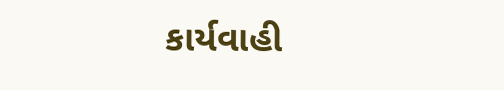કાર્યવાહી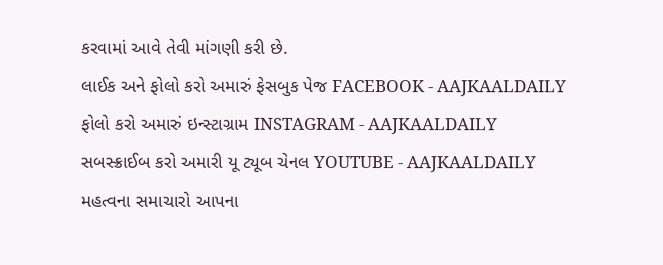કરવામાં આવે તેવી માંગણી કરી છે.
લાઈક અને ફોલો કરો અમારું ફેસબુક પેજ FACEBOOK - AAJKAALDAILY
ફોલો કરો અમારું ઇન્સ્ટાગ્રામ INSTAGRAM - AAJKAALDAILY
સબસ્ક્રાઈબ કરો અમારી યૂ ટ્યૂબ ચેનલ YOUTUBE - AAJKAALDAILY
મહત્વના સમાચારો આપના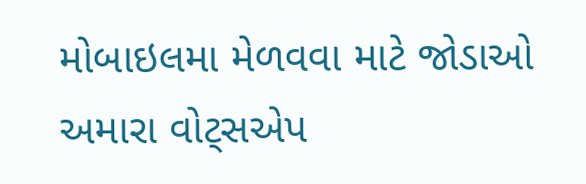મોબાઇલમા મેળવવા માટે જોડાઓ અમારા વોટ્સએપ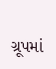ગ્રૂપમાં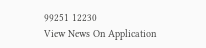99251 12230
View News On Application